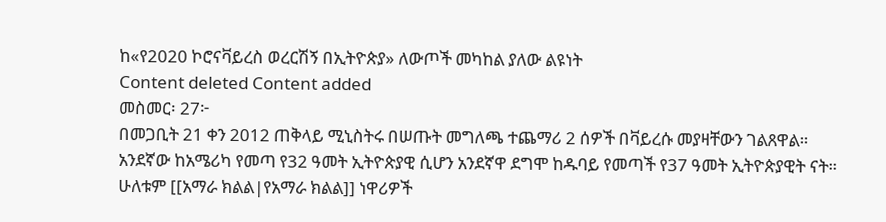ከ«የ2020 ኮሮናቫይረስ ወረርሽኝ በኢትዮጵያ» ለውጦች መካከል ያለው ልዩነት
Content deleted Content added
መስመር፡ 27፦
በመጋቢት 21 ቀን 2012 ጠቅላይ ሚኒስትሩ በሠጡት መግለጫ ተጨማሪ 2 ሰዎች በቫይረሱ መያዛቸውን ገልጸዋል። አንደኛው ከአሜሪካ የመጣ የ32 ዓመት ኢትዮጵያዊ ሲሆን አንደኛዋ ደግሞ ከዱባይ የመጣች የ37 ዓመት ኢትዮጵያዊት ናት። ሁለቱም [[አማራ ክልል|የአማራ ክልል]] ነዋሪዎች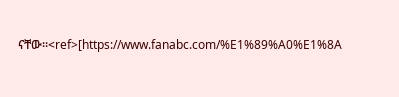ናቸው።<ref>[https://www.fanabc.com/%E1%89%A0%E1%8A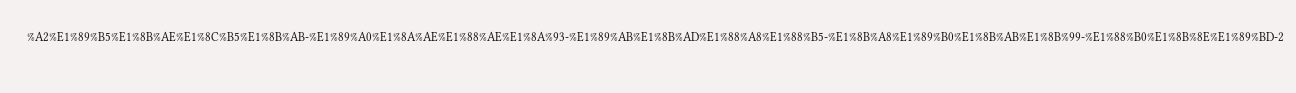%A2%E1%89%B5%E1%8B%AE%E1%8C%B5%E1%8B%AB-%E1%89%A0%E1%8A%AE%E1%88%AE%E1%8A%93-%E1%89%AB%E1%8B%AD%E1%88%A8%E1%88%B5-%E1%8B%A8%E1%89%B0%E1%8B%AB%E1%8B%99-%E1%88%B0%E1%8B%8E%E1%89%BD-2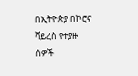በኢትዮጵያ በኮሮና ቫይረስ የተያዙ ሰዎች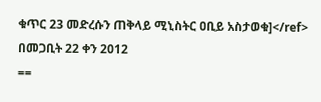ቁጥር 23 መድረሱን ጠቅላይ ሚኒስትር ዐቢይ አስታወቁ]</ref>
በመጋቢት 22 ቀን 2012
==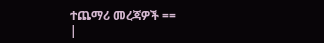ተጨማሪ መረጃዎች ==
|